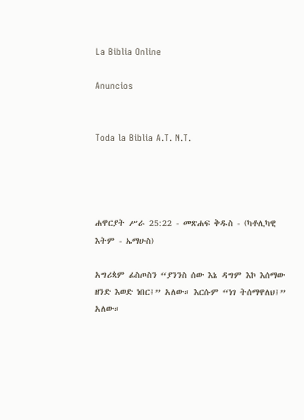La Biblia Online

Anuncios


Toda la Biblia A.T. N.T.




ሐዋርያት ሥራ 25:22 - መጽሐፍ ቅዱስ - (ካቶሊካዊ እትም - ኤማሁስ)

አግሪጳም ፊስጦስን “ያንንስ ሰው እኔ ዳግም እኮ እሰማው ዘንድ እወድ ነበር፤” አለው። እርሱም “ነገ ትሰማዋለህ፤” አለው።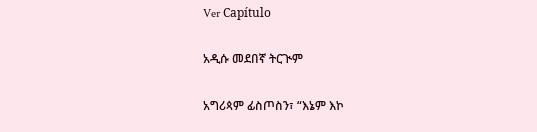Ver Capítulo

አዲሱ መደበኛ ትርጒም

አግሪጳም ፊስጦስን፣ “እኔም እኮ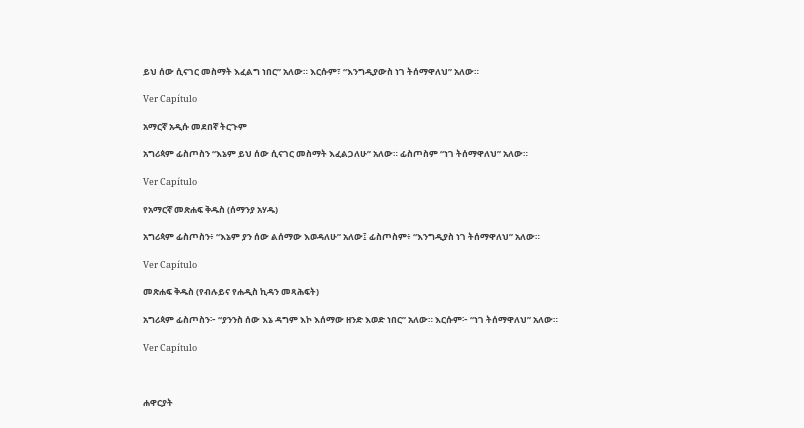ይህ ሰው ሲናገር መስማት እፈልግ ነበር” አለው። እርሱም፣ “እንግዲያውስ ነገ ትሰማዋለህ” አለው።

Ver Capítulo

አማርኛ አዲሱ መደበኛ ትርጉም

አግሪጳም ፊስጦስን “እኔም ይህ ሰው ሲናገር መስማት እፈልጋለሁ” አለው። ፊስጦስም “ነገ ትሰማዋለህ” አለው።

Ver Capítulo

የአማርኛ መጽሐፍ ቅዱስ (ሰማንያ አሃዱ)

አግሪጳም ፊስጦስን፥ “እኔም ያን ሰው ልሰማው እወዳለሁ” አለው፤ ፊስጦስም፥ “እንግዲያስ ነገ ትሰማዋለህ” አለው።

Ver Capítulo

መጽሐፍ ቅዱስ (የብሉይና የሐዲስ ኪዳን መጻሕፍት)

አግሪጳም ፊስጦስን፦ “ያንንስ ሰው እኔ ዳግም እኮ እሰማው ዘንድ እወድ ነበር” አለው። እርሱም፦ “ነገ ትሰማዋለህ” አለው።

Ver Capítulo



ሐዋርያት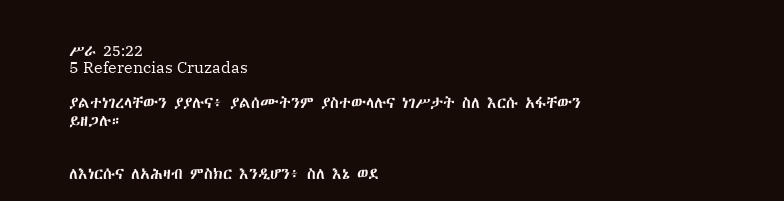ሥራ 25:22
5 Referencias Cruzadas

ያልተነገረላቸውን ያያሉና፥ ያልሰሙትንም ያስተውላሉና ነገሥታት ስለ እርሱ አፋቸውን ይዘጋሉ።


ለእነርሱና ለአሕዛብ ምስክር እንዲሆን፥ ስለ እኔ ወደ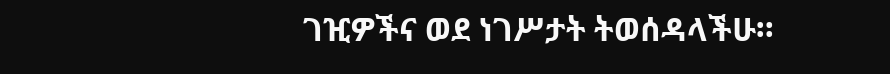ገዢዎችና ወደ ነገሥታት ትወሰዳላችሁ።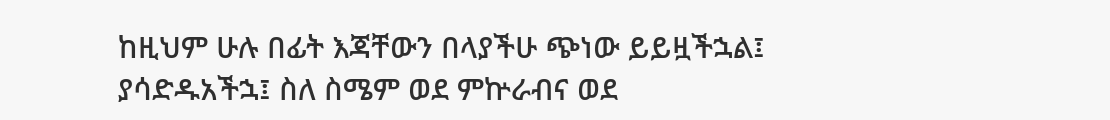ከዚህም ሁሉ በፊት እጃቸውን በላያችሁ ጭነው ይይዟችኋል፤ ያሳድዱአችኋ፤ ስለ ስሜም ወደ ምኵራብና ወደ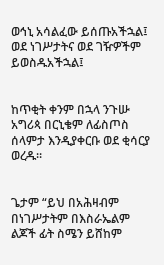ወኅኒ አሳልፈው ይሰጡአችኋል፤ ወደ ነገሥታትና ወደ ገዥዎችም ይወስዱአችኋል፤


ከጥቂት ቀንም በኋላ ንጉሡ አግሪጳ በርኒቄም ለፊስጦስ ሰላምታ እንዲያቀርቡ ወደ ቂሳርያ ወረዱ።


ጌታም “ይህ በአሕዛብም በነገሥታትም በእስራኤልም ልጆች ፊት ስሜን ይሸከም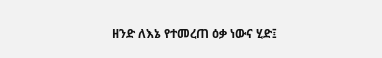ዘንድ ለእኔ የተመረጠ ዕቃ ነውና ሂድ፤